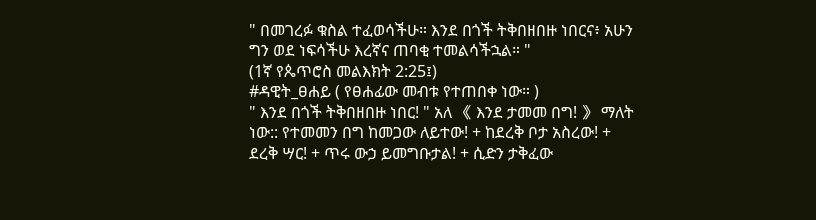" በመገረፉ ቁስል ተፈወሳችሁ። እንደ በጎች ትቅበዘበዙ ነበርና፥ አሁን ግን ወደ ነፍሳችሁ እረኛና ጠባቂ ተመልሳችኋል። "
(1ኛ የጴጥሮስ መልእክት 2:25፤)
#ዳዊት_ፀሐይ ( የፀሐፊው መብቱ የተጠበቀ ነው። )
" እንደ በጎች ትቅበዘበዙ ነበር! " አለ 《 እንደ ታመመ በግ! 》 ማለት ነው:: የተመመን በግ ከመጋው ለይተው! + ከደረቅ ቦታ አስረው! + ደረቅ ሣር! + ጥሩ ውኃ ይመግቡታል! + ሲድን ታቅፈው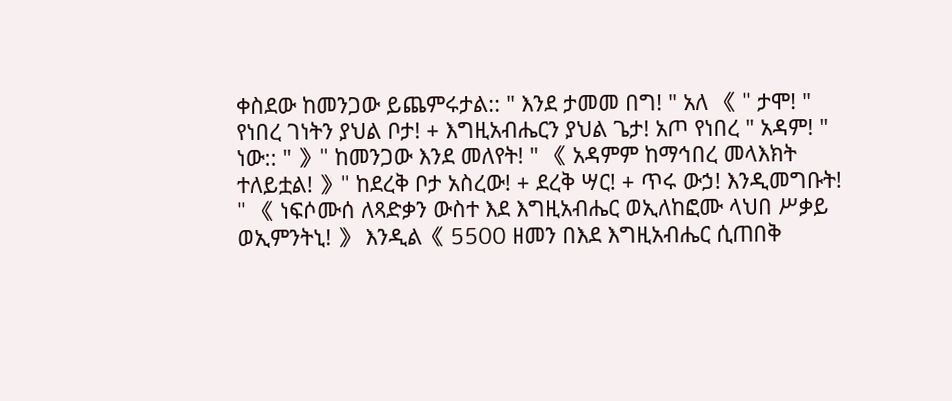ቀስደው ከመንጋው ይጨምሩታል:: " እንደ ታመመ በግ! " አለ 《 " ታሞ! " የነበረ ገነትን ያህል ቦታ! + እግዚአብሔርን ያህል ጌታ! አጦ የነበረ " አዳም! " ነው:: " 》" ከመንጋው እንደ መለየት! " 《 አዳምም ከማኅበረ መላእክት ተለይቷል! 》" ከደረቅ ቦታ አስረው! + ደረቅ ሣር! + ጥሩ ውኃ! እንዲመግቡት! " 《 ነፍሶሙሰ ለጻድቃን ውስተ እደ እግዚአብሔር ወኢለከፎሙ ላህበ ሥቃይ ወኢምንትኒ! 》 እንዲል《 5500 ዘመን በእደ እግዚአብሔር ሲጠበቅ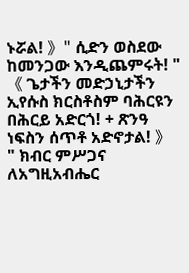ኑሯል! 》" ሲድን ወስደው ከመንጋው እንዲጨምሩት! " 《 ጌታችን መድኃኒታችን ኢየሱስ ክርስቶስም ባሕርዩን በሕርይ አድርጎ! + ጽንዓ ነፍስን ሰጥቶ አድኖታል! 》
" ክብር ምሥጋና ለአግዚአብሔር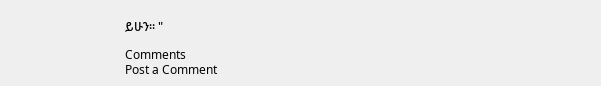ይሁን። "

Comments
Post a Comment